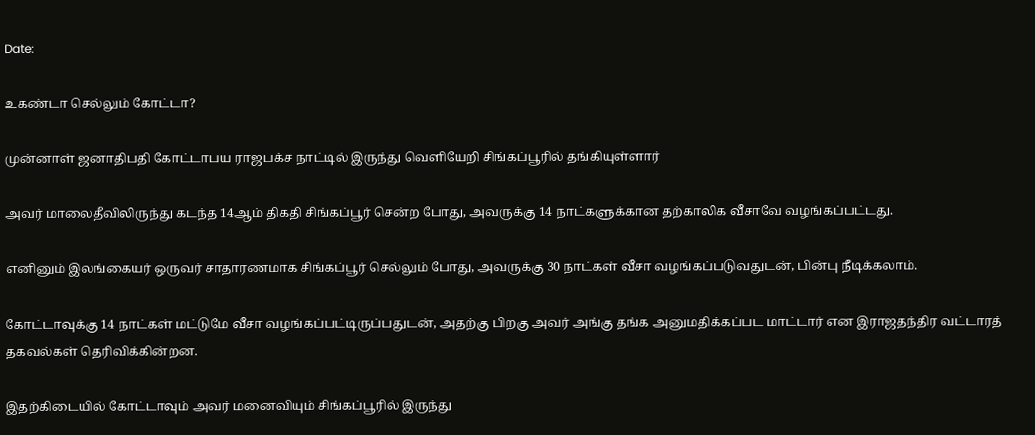Date:

உகண்டா செல்லும் கோட்டா?

முன்னாள் ஜனாதிபதி கோட்டாபய ராஜபக்ச நாட்டில் இருந்து வெளியேறி சிங்கப்பூரில் தங்கியுள்ளார்

அவர் மாலைதீவிலிருந்து கடந்த 14ஆம் திகதி சிங்கப்பூர் சென்ற போது, அவருக்கு 14 நாட்களுக்கான தற்காலிக வீசாவே வழங்கப்பட்டது.

எனினும் இலங்கையர் ஒருவர் சாதாரணமாக சிங்கப்பூர் செல்லும் போது, அவருக்கு 30 நாட்கள் வீசா வழங்கப்படுவதுடன், பின்பு நீடிக்கலாம்.

கோட்டாவுக்கு 14 நாட்கள் மட்டுமே வீசா வழங்கப்பட்டிருப்பதுடன், அதற்கு பிறகு அவர் அங்கு தங்க அனுமதிக்கப்பட மாட்டார் என இராஜதந்திர வட்டாரத் தகவல்கள் தெரிவிக்கின்றன.

இதற்கிடையில் கோட்டாவும் அவர் மனைவியும் சிங்கப்பூரில் இருந்து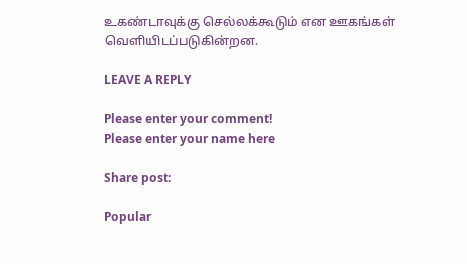உகண்டாவுக்கு செல்லக்கூடும் என ஊகங்கள் வெளியிடப்படுகின்றன.

LEAVE A REPLY

Please enter your comment!
Please enter your name here

Share post:

Popular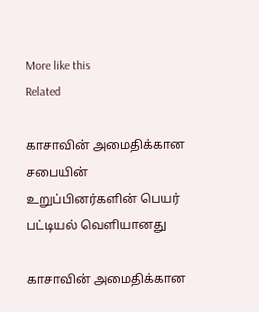More like this
Related

காசாவின் அமைதிக்கான சபையின் உறுப்பினர்களின் பெயர் பட்டியல் வெளியானது

காசாவின் அமைதிக்கான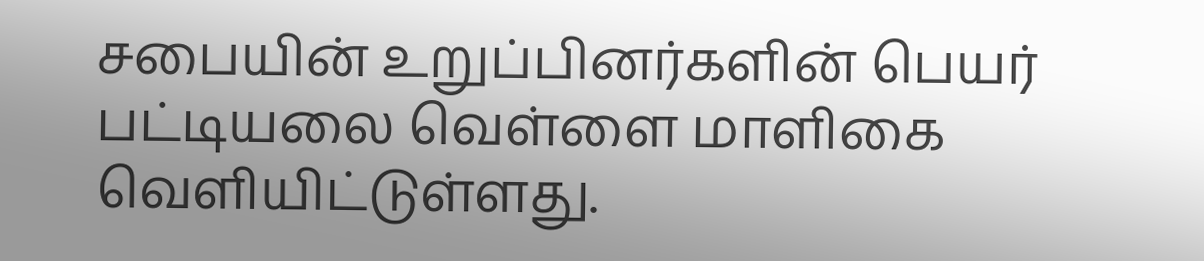சபையின் உறுப்பினர்களின் பெயர் பட்டியலை வெள்ளை மாளிகை வெளியிட்டுள்ளது.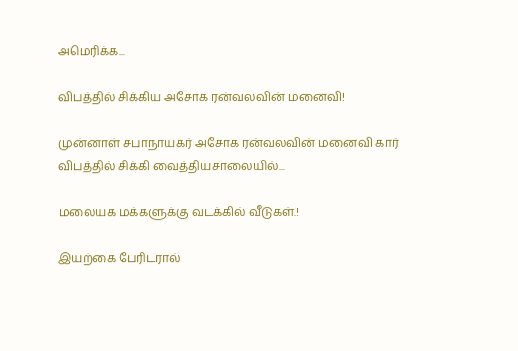அமெரிக்க...

விபத்தில் சிக்கிய அசோக ரன்வலவின் மனைவி!

முன்னாள் சபாநாயகர் அசோக ரன்வலவின் மனைவி கார் விபத்தில் சிக்கி வைத்தியசாலையில்...

மலையக மக்களுக்கு வடக்கில் வீடுகள்.!

இயற்கை பேரிடரால்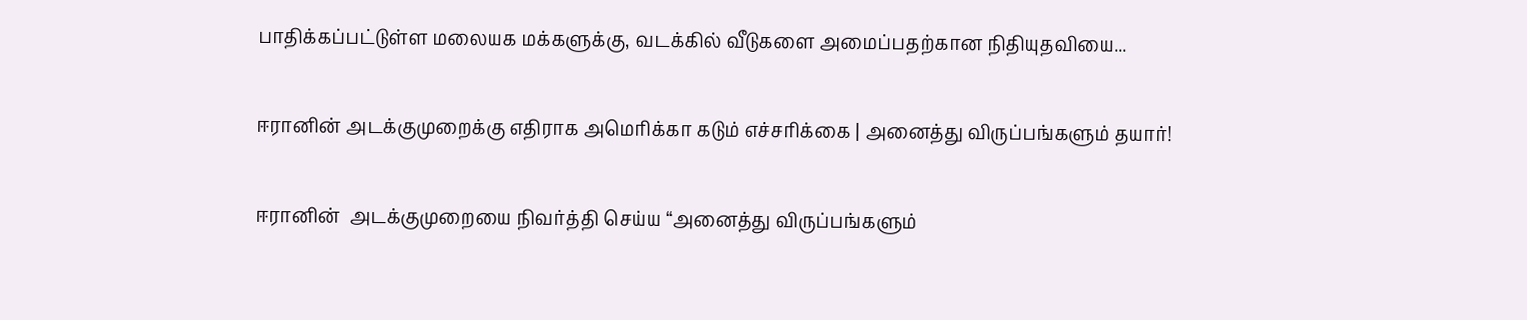பாதிக்கப்பட்டுள்ள மலையக மக்களுக்கு, வடக்கில் வீடுகளை அமைப்பதற்கான நிதியுதவியை...

ஈரானின் அடக்குமுறைக்கு எதிராக அமெரிக்கா கடும் எச்சரிக்கை | அனைத்து விருப்பங்களும் தயார்!

ஈரானின்  அடக்குமுறையை நிவர்த்தி செய்ய “அனைத்து விருப்பங்களும்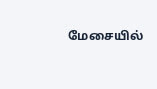மேசையில்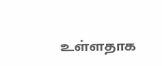உள்ளதாக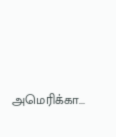அமெரிக்கா...